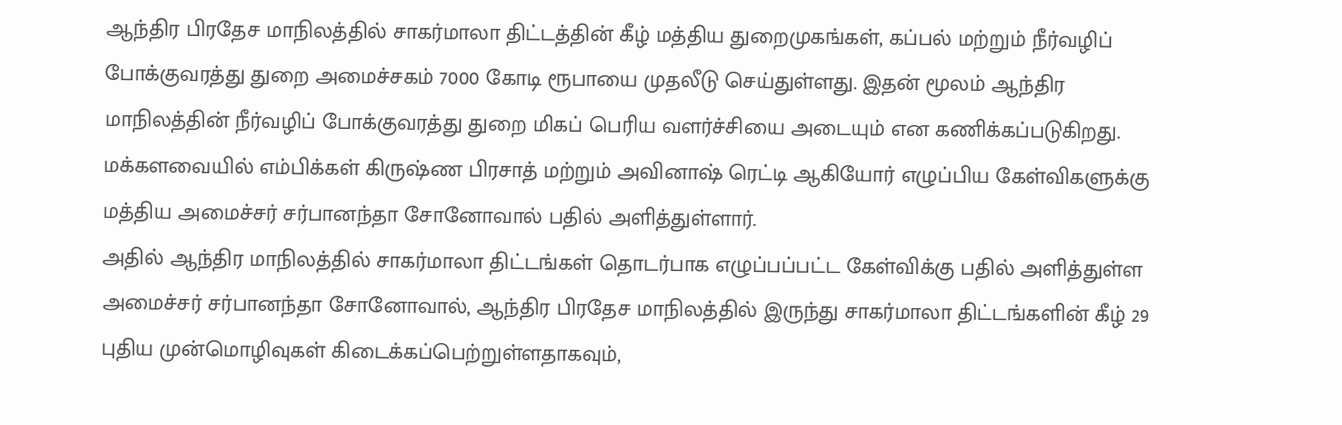ஆந்திர பிரதேச மாநிலத்தில் சாகர்மாலா திட்டத்தின் கீழ் மத்திய துறைமுகங்கள், கப்பல் மற்றும் நீர்வழிப் போக்குவரத்து துறை அமைச்சகம் 7000 கோடி ரூபாயை முதலீடு செய்துள்ளது. இதன் மூலம் ஆந்திர மாநிலத்தின் நீர்வழிப் போக்குவரத்து துறை மிகப் பெரிய வளர்ச்சியை அடையும் என கணிக்கப்படுகிறது. மக்களவையில் எம்பிக்கள் கிருஷ்ண பிரசாத் மற்றும் அவினாஷ் ரெட்டி ஆகியோர் எழுப்பிய கேள்விகளுக்கு மத்திய அமைச்சர் சர்பானந்தா சோனோவால் பதில் அளித்துள்ளார்.
அதில் ஆந்திர மாநிலத்தில் சாகர்மாலா திட்டங்கள் தொடர்பாக எழுப்பப்பட்ட கேள்விக்கு பதில் அளித்துள்ள அமைச்சர் சர்பானந்தா சோனோவால், ஆந்திர பிரதேச மாநிலத்தில் இருந்து சாகர்மாலா திட்டங்களின் கீழ் 29 புதிய முன்மொழிவுகள் கிடைக்கப்பெற்றுள்ளதாகவும்,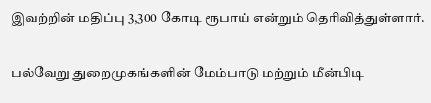இவற்றின் மதிப்பு 3,300 கோடி ரூபாய் என்றும் தெரிவித்துள்ளார்.

பல்வேறு துறைமுகங்களின் மேம்பாடு மற்றும் மீன்பிடி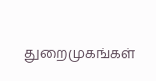துறைமுகங்கள்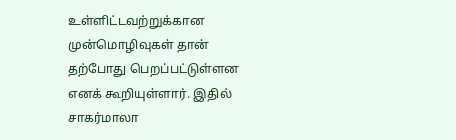உள்ளிட்டவற்றுக்கான முன்மொழிவுகள் தான் தற்போது பெறப்பட்டுள்ளன எனக் கூறியுள்ளார். இதில் சாகர்மாலா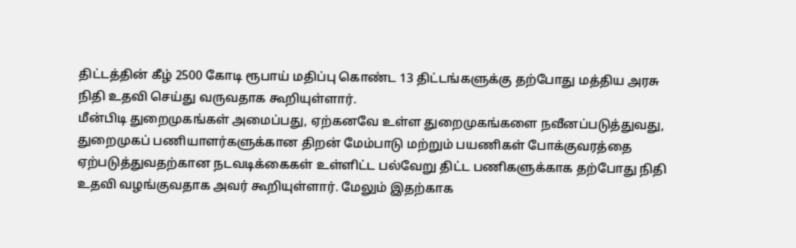திட்டத்தின் கீழ் 2500 கோடி ரூபாய் மதிப்பு கொண்ட 13 திட்டங்களுக்கு தற்போது மத்திய அரசு நிதி உதவி செய்து வருவதாக கூறியுள்ளார்.
மீன்பிடி துறைமுகங்கள் அமைப்பது, ஏற்கனவே உள்ள துறைமுகங்களை நவீனப்படுத்துவது, துறைமுகப் பணியாளர்களுக்கான திறன் மேம்பாடு மற்றும் பயணிகள் போக்குவரத்தை ஏற்படுத்துவதற்கான நடவடிக்கைகள் உள்ளிட்ட பல்வேறு திட்ட பணிகளுக்காக தற்போது நிதி உதவி வழங்குவதாக அவர் கூறியுள்ளார். மேலும் இதற்காக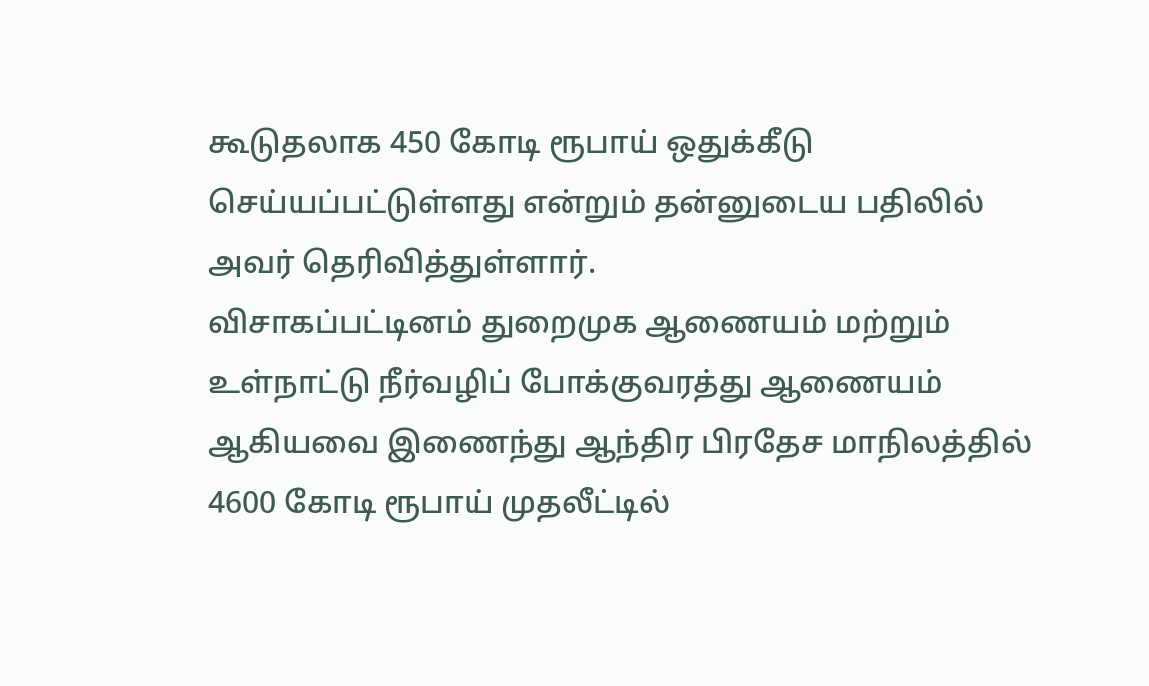கூடுதலாக 450 கோடி ரூபாய் ஒதுக்கீடு செய்யப்பட்டுள்ளது என்றும் தன்னுடைய பதிலில் அவர் தெரிவித்துள்ளார்.
விசாகப்பட்டினம் துறைமுக ஆணையம் மற்றும் உள்நாட்டு நீர்வழிப் போக்குவரத்து ஆணையம் ஆகியவை இணைந்து ஆந்திர பிரதேச மாநிலத்தில் 4600 கோடி ரூபாய் முதலீட்டில்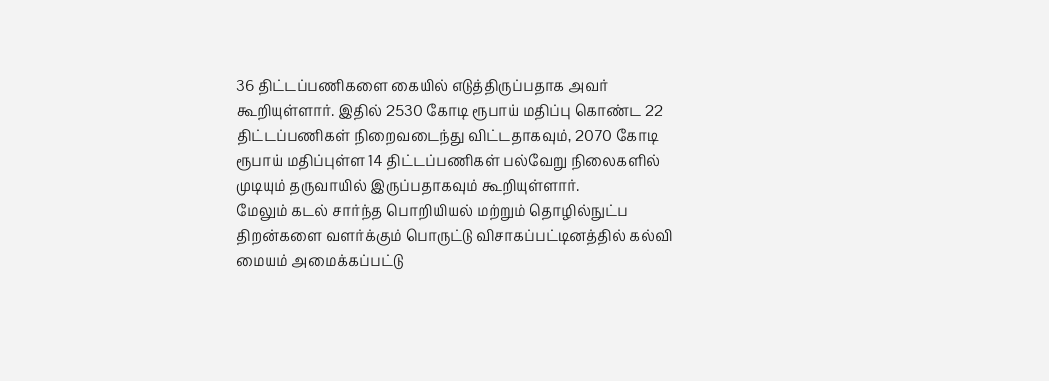36 திட்டப்பணிகளை கையில் எடுத்திருப்பதாக அவர் கூறியுள்ளார். இதில் 2530 கோடி ரூபாய் மதிப்பு கொண்ட 22 திட்டப்பணிகள் நிறைவடைந்து விட்டதாகவும், 2070 கோடி ரூபாய் மதிப்புள்ள 14 திட்டப்பணிகள் பல்வேறு நிலைகளில் முடியும் தருவாயில் இருப்பதாகவும் கூறியுள்ளார்.
மேலும் கடல் சார்ந்த பொறியியல் மற்றும் தொழில்நுட்ப திறன்களை வளர்க்கும் பொருட்டு விசாகப்பட்டினத்தில் கல்வி மையம் அமைக்கப்பட்டு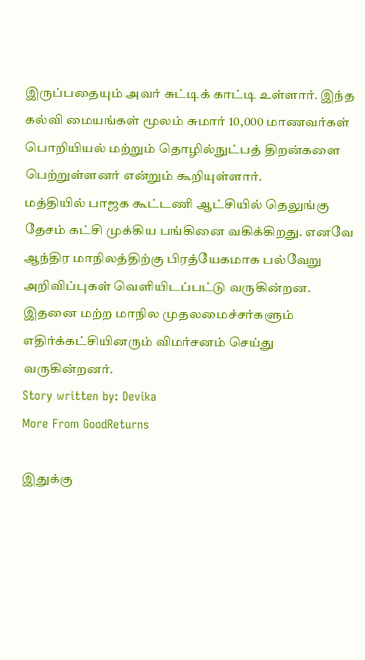இருப்பதையும் அவர் சுட்டிக் காட்டி உள்ளார். இந்த கல்வி மையங்கள் மூலம் சுமார் 10,000 மாணவர்கள் பொறியியல் மற்றும் தொழில்நுட்பத் திறன்களை பெற்றுள்ளனர் என்றும் கூறியுள்ளார்.
மத்தியில் பாஜக கூட்டணி ஆட்சியில் தெலுங்கு தேசம் கட்சி முக்கிய பங்கினை வகிக்கிறது. எனவே ஆந்திர மாநிலத்திற்கு பிரத்யேகமாக பல்வேறு அறிவிப்புகள் வெளியிடப்பட்டு வருகின்றன. இதனை மற்ற மாநில முதலமைச்சர்களும் எதிர்க்கட்சியினரும் விமர்சனம் செய்து வருகின்றனர்.
Story written by: Devika
More From GoodReturns

இதுக்கு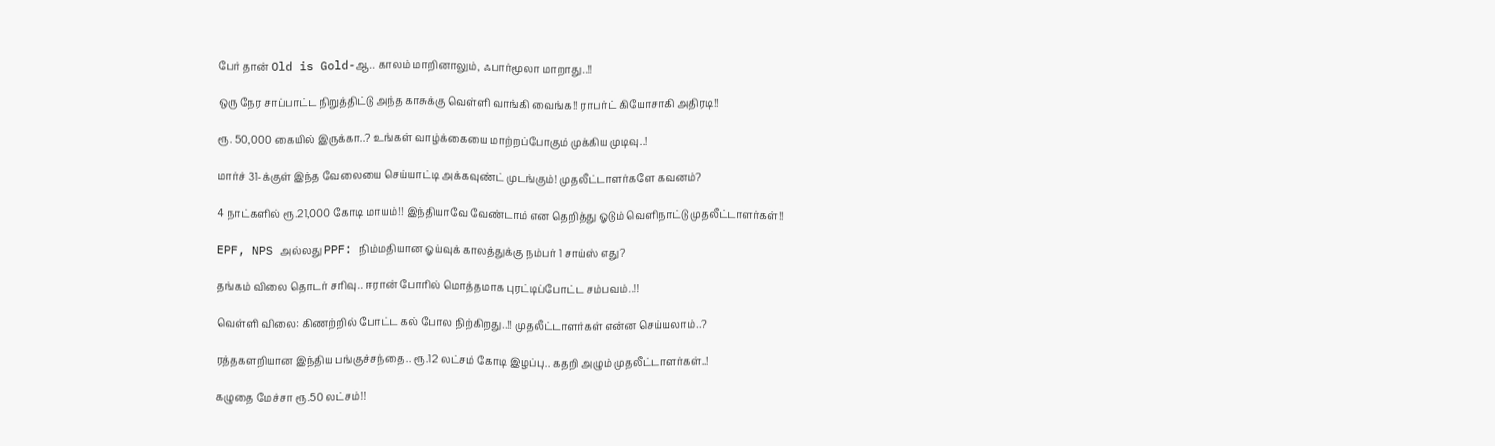பேர் தான் Old is Gold-ஆ.. காலம் மாறினாலும், ஃபார்மூலா மாறாது..!!

ஒரு நேர சாப்பாட்ட நிறுத்திட்டு அந்த காசுக்கு வெள்ளி வாங்கி வைங்க!! ராபர்ட் கியோசாகி அதிரடி!!

ரூ. 50,000 கையில் இருக்கா..? உங்கள் வாழ்க்கையை மாற்றப்போகும் முக்கிய முடிவு..!

மார்ச் 31-க்குள் இந்த வேலையை செய்யாட்டி அக்கவுண்ட் முடங்கும்! முதலீட்டாளர்களே கவனம்?

4 நாட்களில் ரூ.21,000 கோடி மாயம்!! இந்தியாவே வேண்டாம் என தெறித்து ஓடும் வெளிநாட்டு முதலீட்டாளர்கள்!!

EPF, NPS அல்லது PPF: நிம்மதியான ஓய்வுக் காலத்துக்கு நம்பர் 1 சாய்ஸ் எது?

தங்கம் விலை தொடர் சரிவு.. ஈரான் போரில் மொத்தமாக புரட்டிப்போட்ட சம்பவம்..!!

வெள்ளி விலை: கிணற்றில் போட்ட கல் போல நிற்கிறது..!! முதலீட்டாளர்கள் என்ன செய்யலாம்..?

ரத்தகளறியான இந்திய பங்குச்சந்தை.. ரூ.12 லட்சம் கோடி இழப்பு.. கதறி அழும் முதலீட்டாளர்கள்..!

கழுதை மேச்சா ரூ.50 லட்சம்!!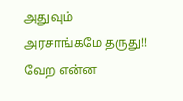அதுவும் அரசாங்கமே தருது!! வேற என்ன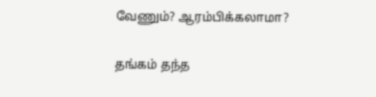வேணும்? ஆரம்பிக்கலாமா?

தங்கம் தந்த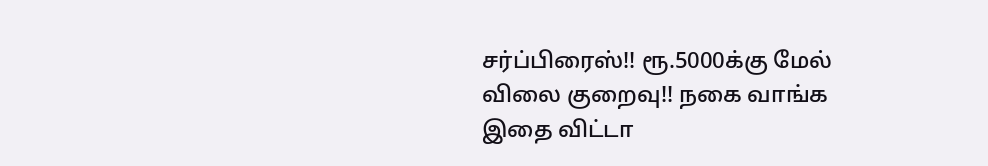சர்ப்பிரைஸ்!! ரூ.5000க்கு மேல் விலை குறைவு!! நகை வாங்க இதை விட்டா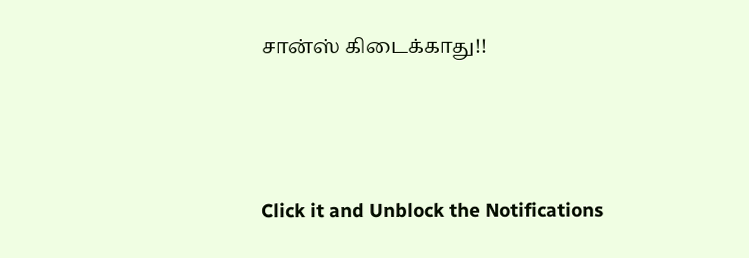சான்ஸ் கிடைக்காது!!



Click it and Unblock the Notifications